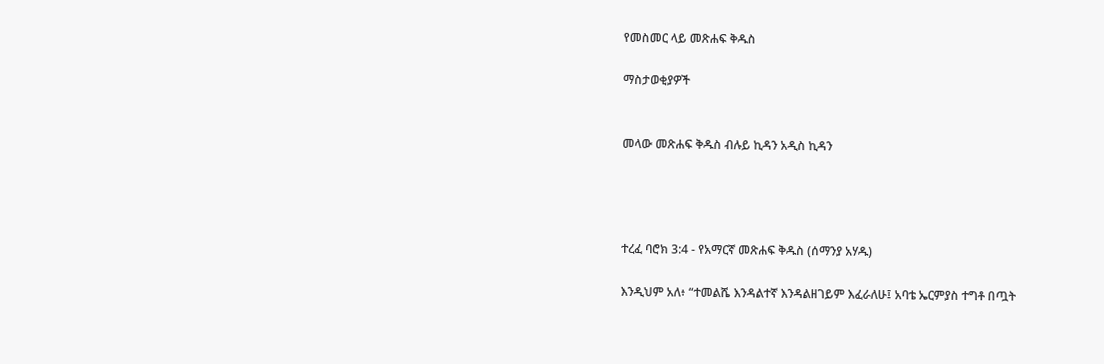የመስመር ላይ መጽሐፍ ቅዱስ

ማስታወቂያዎች


መላው መጽሐፍ ቅዱስ ብሉይ ኪዳን አዲስ ኪዳን




ተረፈ ባሮክ 3:4 - የአማርኛ መጽሐፍ ቅዱስ (ሰማንያ አሃዱ)

እንዲህም አለ፥ “ተመልሼ እንዳልተኛ እንዳልዘገይም እፈራለሁ፤ አባቴ ኤርምያስ ተግቶ በጧት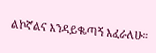ልኮኛልና እንዳይቈጣኝ እፈራለሁ።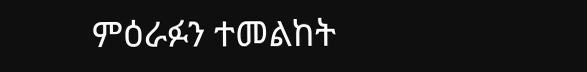ምዕራፉን ተመልከት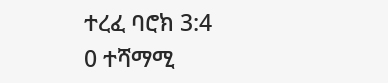ተረፈ ባሮክ 3:4
0 ተሻማሚ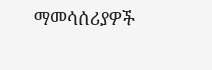ማመሳሰሪያዎች